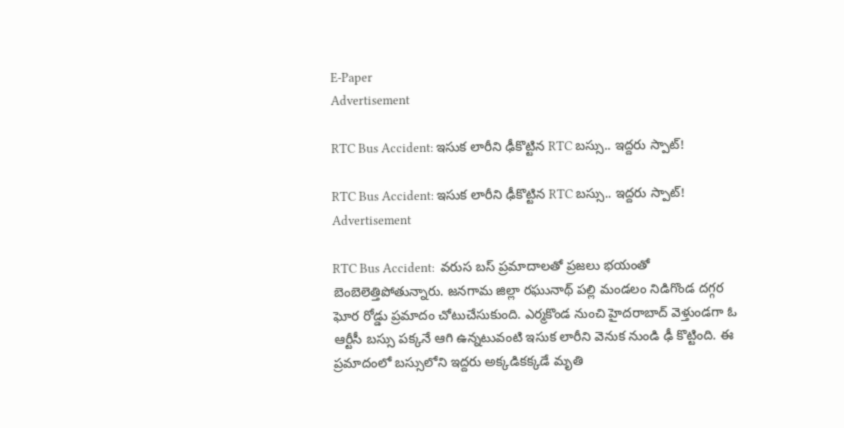E-Paper
Advertisement

RTC Bus Accident: ఇసుక లారీని ఢీకొట్టిన RTC బస్సు.. ఇద్దరు స్పాట్!

RTC Bus Accident: ఇసుక లారీని ఢీకొట్టిన RTC బస్సు.. ఇద్దరు స్పాట్!
Advertisement

RTC Bus Accident:  వరుస బస్ ప్రమాదాలతో ప్రజలు భయంతో బెంబెలెత్తిపోతున్నారు. జనగామ జిల్లా రఘునాథ్ పల్లి మండలం నిడిగొండ దగ్గర ఘోర రోడ్డు ప్రమాదం చోటుచేసుకుంది. ఎర్మకొండ నుంచి హైదరాబాద్ వెళ్తుండగా ఓ ఆర్టీసీ బస్సు పక్కనే ఆగి ఉన్నటువంటి ఇసుక లారీని వెనుక నుండి ఢీ కొట్టింది. ఈ ప్రమాదంలో బస్సులోని ఇద్దరు అక్కడికక్కడే మృతి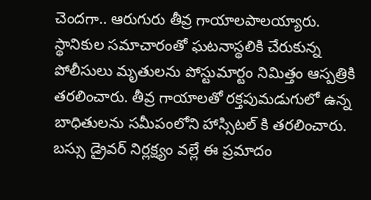చెందగా.. ఆరుగురు తీవ్ర గాయాలపాలయ్యారు. స్థానికుల సమాచారంతో ఘటనాస్థలికి చేరుకున్న పోలీసులు మృతులను పోస్టుమార్టం నిమిత్తం ఆస్పత్రికి తరలించారు. తీవ్ర గాయాలతో రక్తపుమడుగులో ఉన్న బాధితులను సమీపంలోని హాస్సిటల్ కి తరలించారు. బస్సు డ్రైవర్ నిర్లక్ష్యం వల్లే ఈ ప్రమాదం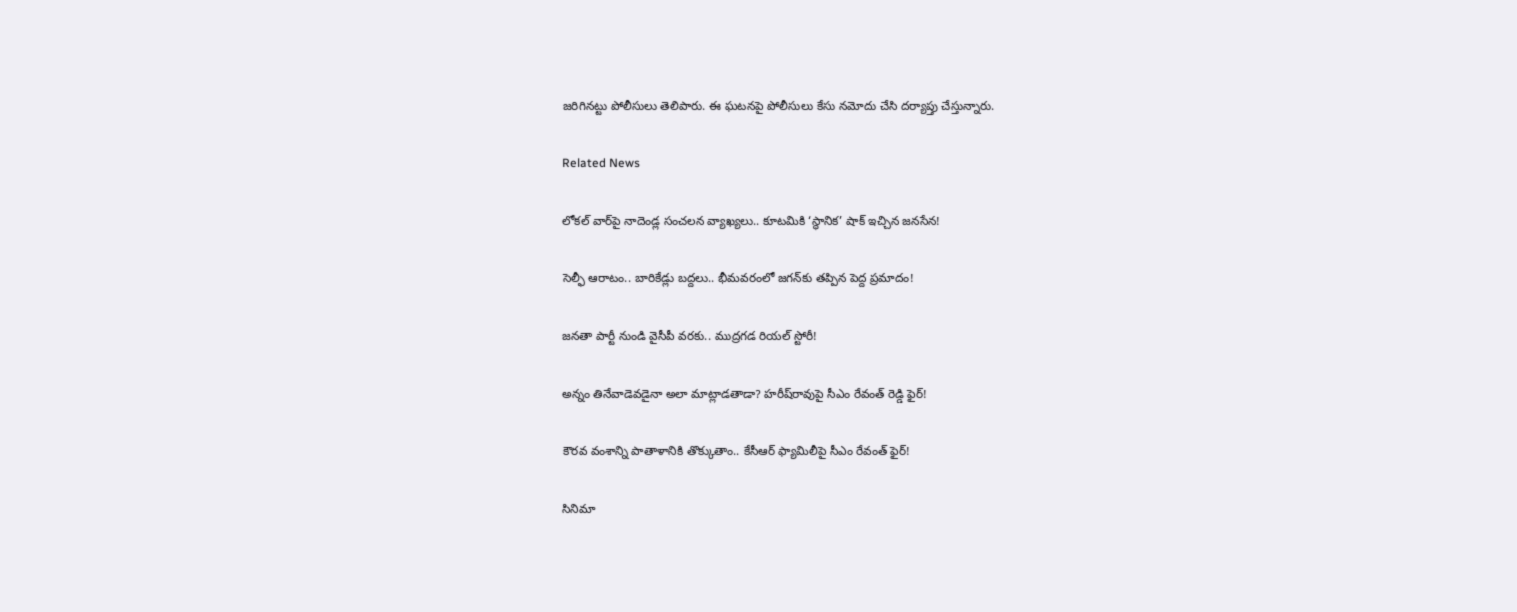జరిగినట్టు పోలీసులు తెలిపారు. ఈ ఘటనపై పోలీసులు కేసు నమోదు చేసి దర్యాప్తు చేస్తున్నారు.

Related News

లోకల్ వార్‌పై నాదెండ్ల సంచలన వ్యాఖ్యలు.. కూటమికి ‘స్థానిక’ షాక్ ఇచ్చిన జనసేన!

సెల్ఫీ ఆరాటం.. బారికేడ్లు బద్దలు.. భీమవరంలో జగన్‌కు తప్పిన పెద్ద ప్రమాదం!

జనతా పార్టీ నుండి వైసీపీ వరకు.. ముద్రగడ రియల్ స్టోరీ!

అన్నం తినేవాడెవడైనా అలా మాట్లాడతాడా? హరీష్‌రావుపై సీఎం రేవంత్ రెడ్డి ఫైర్!

కౌరవ వంశాన్ని పాతాళానికి తొక్కుతాం.. కేసీఆర్ ఫ్యామిలీపై సీఎం రేవంత్ ఫైర్!

సినిమా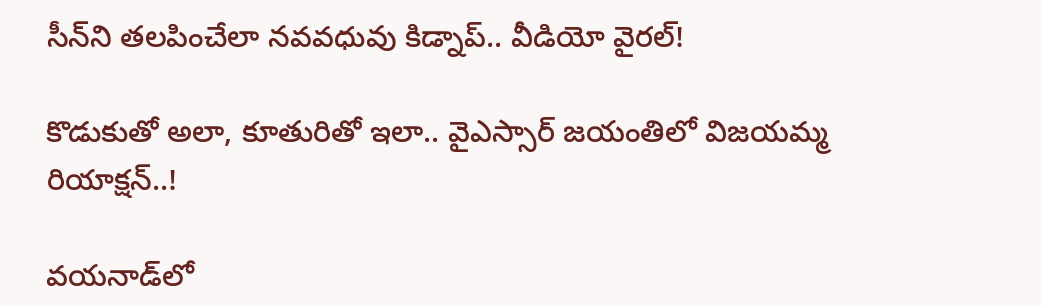సీన్‌ని తలపించేలా నవవధువు కిడ్నాప్.. వీడియో వైరల్!

కొడుకుతో అలా, కూతురితో ఇలా.. వైఎస్సార్ జయంతిలో విజయమ్మ రియాక్షన్..!

వయనాడ్‌లో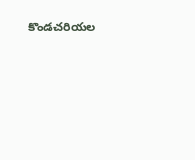కొండచరియల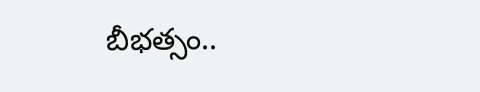బీభత్సం..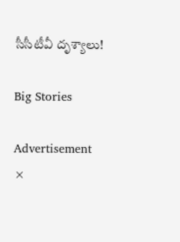సీసీటీవీ దృశ్యాలు!

Big Stories

Advertisement
×